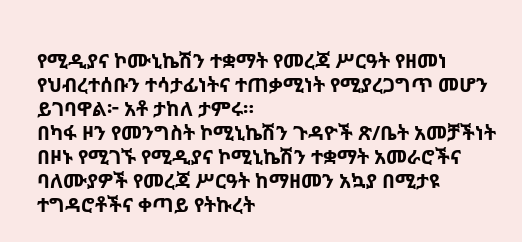የሚዲያና ኮሙኒኬሽን ተቋማት የመረጃ ሥርዓት የዘመነ የህብረተሰቡን ተሳታፊነትና ተጠቃሚነት የሚያረጋግጥ መሆን ይገባዋል፦ አቶ ታከለ ታምሩ።
በካፋ ዞን የመንግስት ኮሚኒኬሽን ጉዳዮች ጽ/ቤት አመቻችነት በዞኑ የሚገኙ የሚዲያና ኮሚኒኬሽን ተቋማት አመራሮችና ባለሙያዎች የመረጃ ሥርዓት ከማዘመን አኳያ በሚታዩ ተግዳሮቶችና ቀጣይ የትኩረት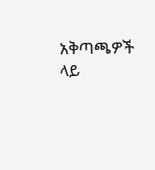አቅጣጫዎች ላይ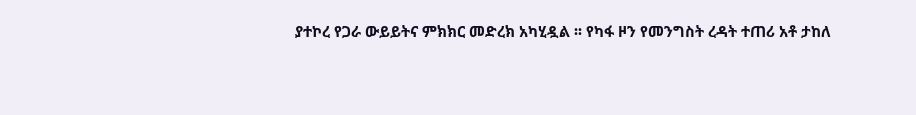ያተኮረ የጋራ ውይይትና ምክክር መድረክ አካሂዷል ፡፡ የካፋ ዞን የመንግስት ረዳት ተጠሪ አቶ ታከለ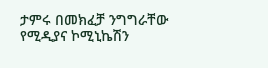ታምሩ በመክፈቻ ንግግራቸው የሚዲያና ኮሚኒኬሽን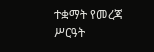ተቋማት የመረጃ ሥርዓት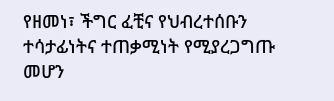የዘመነ፣ ችግር ፈቺና የህብረተሰቡን ተሳታፊነትና ተጠቃሚነት የሚያረጋግጡ መሆን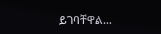ይገባቸዋል…